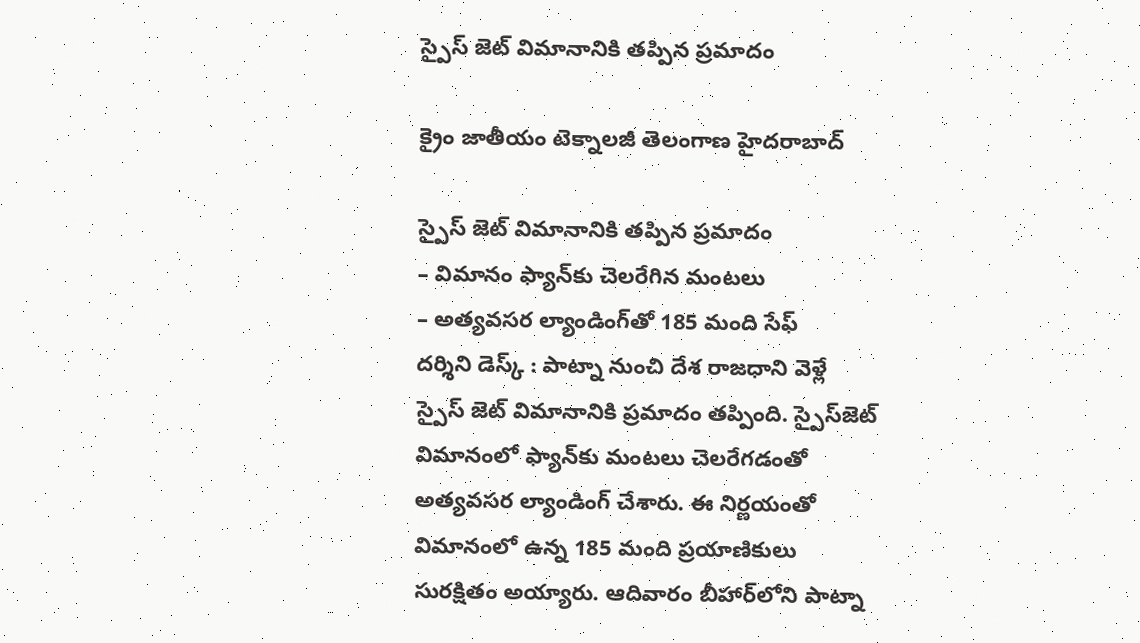స్పైస్ జెట్ విమానానికి త‌ప్పిన ప్ర‌మాదం

క్రైం జాతీయం టెక్నాలజీ తెలంగాణ హైదరాబాద్

స్పైస్ జెట్ విమానానికి త‌ప్పిన ప్ర‌మాదం
– విమానం ఫ్యాన్‌కు చెల‌రేగిన మంట‌లు
– అత్య‌వ‌స‌ర ల్యాండింగ్‌తో 185 మంది సేఫ్
ద‌ర్శిని డెస్క్ : పాట్నా నుంచి దేశ రాజ‌ధాని వెళ్లే స్పైస్ జెట్ విమానానికి ప్ర‌మాదం త‌ప్పింది. స్పైస్‌జెట్ విమానంలో ఫ్యాన్‌కు మంట‌లు చెల‌రేగ‌డంతో అత్యవసర ల్యాండింగ్ చేశారు. ఈ నిర్ణ‌యంతో విమానంలో ఉన్న 185 మంది ప్ర‌యాణికులు సుర‌క్షితం అయ్యారు. ఆదివారం బీహార్‌లోని పాట్నా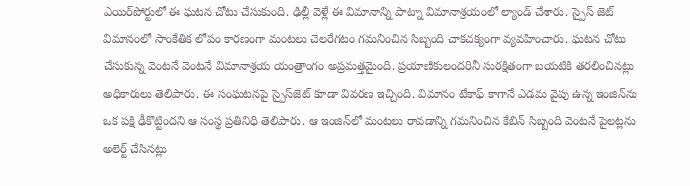ఎయిర్‌పోర్టులో ఈ ఘటన చోటు చేసుకుంది. ఢిల్లీ వెళ్లే ఈ విమానాన్ని పాట్నా విమానాశ్రయంలో ల్యాండ్ చేశారు. స్పైస్ జెట్ విమానంలో సాంకేతిక లోపం కారణంగా మంటలు చెలరేగటం గమనించిన సిబ్బంది చాకచక్యంగా వ్యవహించారు. ఘటన చోటు చేసుకున్న వెంటనే వెంటనే విమానాశ్రయ యంత్రాంగం అప్రమత్తమైంది. ప్రయాణికులందరినీ సురక్షితంగా బయటికి తరలించినట్లు అధికారులు తెలిపారు. ఈ సంఘటనపై స్పైస్‌జెట్ కూడా వివరణ ఇచ్చింది. విమానం టేకాఫ్‌ కాగానే ఎడమ వైపు ఉన్న ఇంజిన్‌ను ఒక పక్షి ఢీకొట్టిందని ఆ సంస్థ ప్రతినిధి తెలిపారు. ఆ ఇంజిన్‌లో మంటలు రావడాన్ని గమనించిన కేబిన్‌ సిబ్బంది వెంటనే పైలట్లను అలెర్ట్‌ చేసినట్లు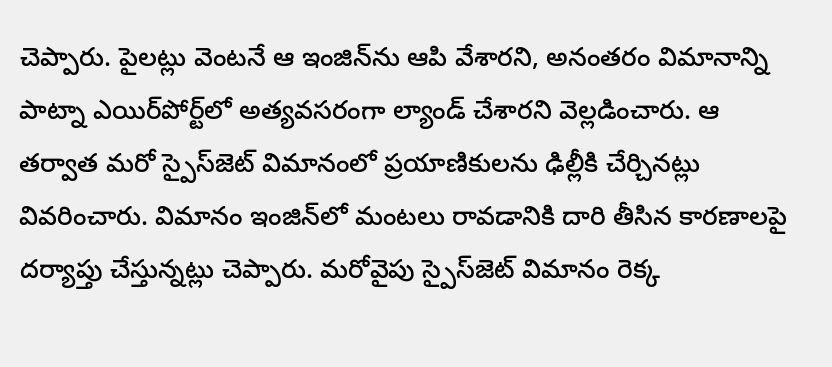చెప్పారు. పైలట్లు వెంటనే ఆ ఇంజిన్‌ను ఆపి వేశారని, అనంతరం విమానాన్ని పాట్నా ఎయిర్‌పోర్ట్‌లో అత్యవసరంగా ల్యాండ్‌ చేశారని వెల్లడించారు. ఆ తర్వాత మరో స్పైస్‌జెట్‌ విమానంలో ప్రయాణికులను ఢిల్లీకి చేర్చినట్లు వివరించారు. విమానం ఇంజిన్‌లో మంటలు రావడానికి దారి తీసిన కారణాలపై దర్యాప్తు చేస్తున్నట్లు చెప్పారు. మరోవైపు స్పైస్‌జెట్ విమానం రెక్క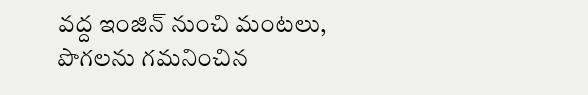వద్ద ఇంజిన్‌ నుంచి మంటలు, పొగలను గమనించిన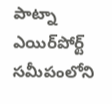పాట్నా ఎయిర్‌పోర్ట్‌ సమీపంలోని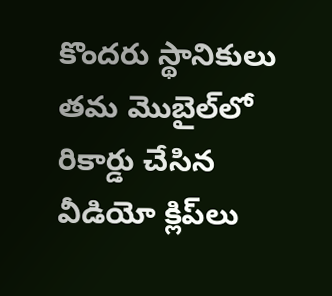కొందరు స్థానికులు తమ మొబైల్‌లో రికార్డు చేసిన వీడియో క్లిప్‌లు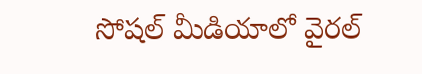సోషల్‌ మీడియాలో వైరల్‌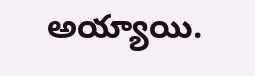అయ్యాయి.